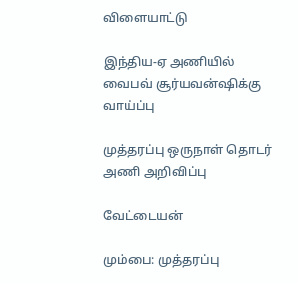விளையாட்டு

இந்திய-ஏ அணியில் வைபவ் சூர்யவன்ஷிக்கு வாய்ப்பு

முத்தரப்பு ஒருநாள் தொடர் அணி அறிவிப்பு

வேட்டையன்

மும்பை: முத்தரப்பு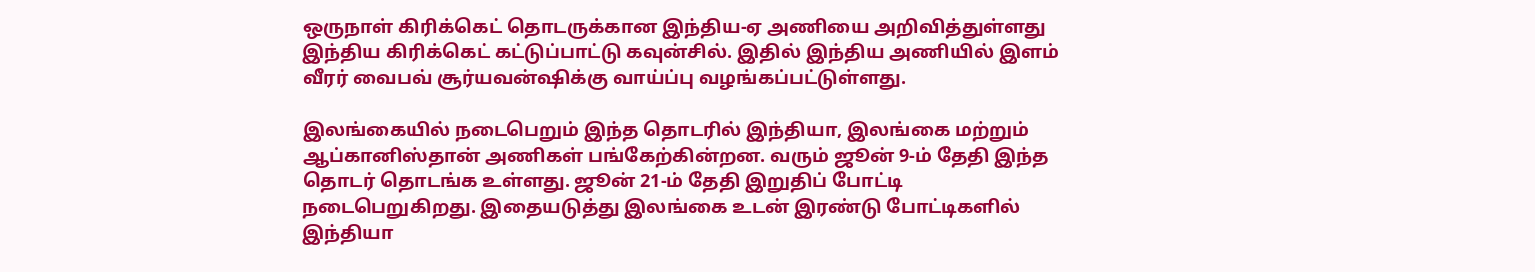ஒருநாள் கிரிக்கெட் தொடருக்கான இந்திய-ஏ அணியை அறிவித்துள்ளது இந்திய கிரிக்கெட் கட்டுப்பாட்டு கவுன்சில். இதில் இந்திய அணியில் இளம் வீரர் வைபவ் சூர்யவன்ஷிக்கு வாய்ப்பு வழங்கப்பட்டுள்ளது.

இலங்கையில் நடைபெறும் இந்த தொடரில் இந்தியா, இலங்கை மற்றும் ஆப்கானிஸ்தான் அணிகள் பங்கேற்கின்றன. வரும் ஜூன் 9-ம் தேதி இந்த தொடர் தொடங்க உள்ளது. ஜூன் 21-ம் தேதி இறுதிப் போட்டி நடைபெறுகிறது. இதையடுத்து இலங்கை உடன் இரண்டு போட்டிகளில் இந்தியா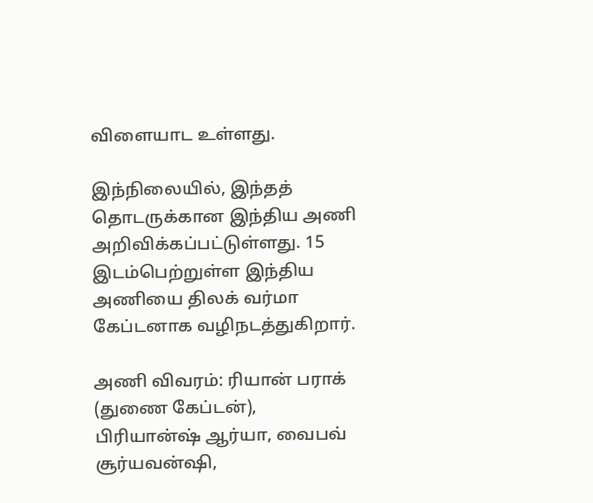விளையாட உள்ளது.

இந்நிலையில், இந்தத் தொடருக்கான இந்திய அணி அறிவிக்கப்பட்டுள்ளது. 15 இடம்பெற்றுள்ள இந்திய அணியை திலக் வர்மா கேப்டனாக வழிநடத்துகிறார்.

அணி விவரம்: ரியான் பராக் (துணை கேப்டன்), பிரியான்ஷ் ஆர்யா, வைபவ் சூர்யவன்ஷி,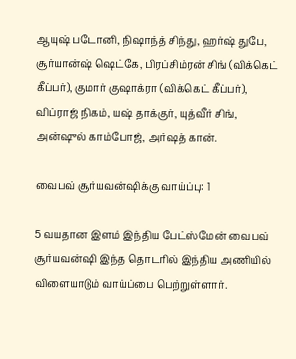ஆயுஷ் படோனி, நிஷாந்த் சிந்து, ஹர்ஷ் துபே, சூர்யான்ஷ் ஷெட்கே, பிரப்சிம்ரன் சிங் (விக்கெட் கீப்பர்), குமார் குஷாக்ரா (விக்கெட் கீப்பர்), விப்ராஜ் நிகம், யஷ் தாக்குர், யுத்வீர் சிங், அன்ஷுல் காம்போஜ், அர்ஷத் கான்.

வைபவ் சூர்யவன்ஷிக்கு வாய்ப்பு: 1

5 வயதான இளம் இந்திய பேட்ஸ்மேன் வைபவ் சூர்யவன்ஷி இந்த தொடரில் இந்திய அணியில் விளையாடும் வாய்ப்பை பெற்றுள்ளார்.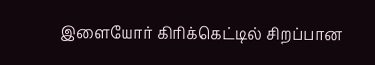இளையோர் கிரிக்கெட்டில் சிறப்பான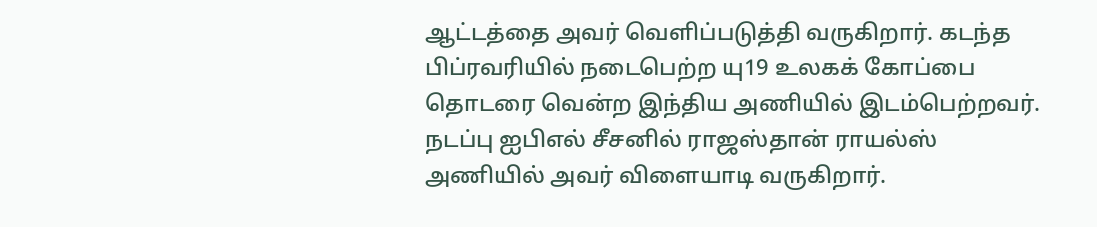ஆட்டத்தை அவர் வெளிப்படுத்தி வருகிறார். கடந்த பிப்ரவரியில் நடைபெற்ற யு19 உலகக் கோப்பை தொடரை வென்ற இந்திய அணியில் இடம்பெற்றவர். நடப்பு ஐபிஎல் சீசனில் ராஜஸ்தான் ராயல்ஸ் அணியில் அவர் விளையாடி வருகிறார்.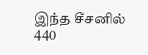இந்த சீசனில் 440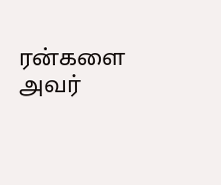ரன்களை அவர்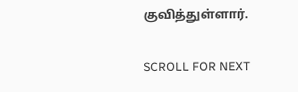குவித்துள்ளார்.

SCROLL FOR NEXT